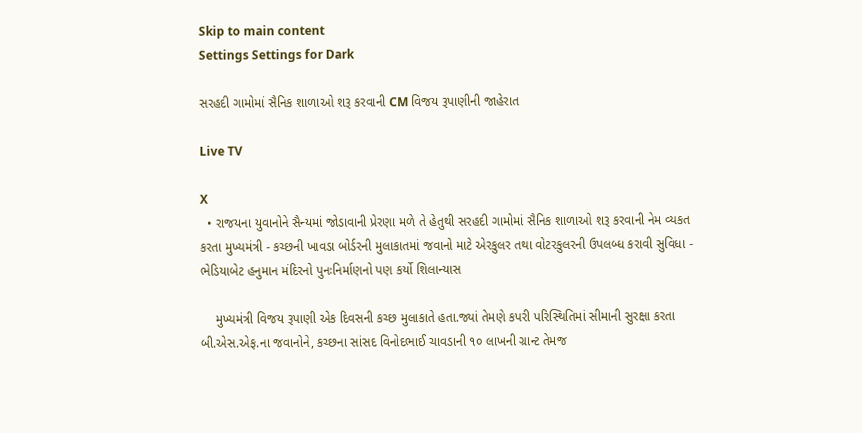Skip to main content
Settings Settings for Dark

સરહદી ગામોમાં સૈનિક શાળાઓ શરૂ કરવાની CM વિજય રૂપાણીની જાહેરાત

Live TV

X
  • રાજયના યુવાનોને સૈન્યમાં જોડાવાની પ્રેરણા મળે તે હેતુથી સરહદી ગામોમાં સૈનિક શાળાઓ શરૂ કરવાની નેમ વ્યકત કરતા મુખ્યમંત્રી - કચ્છની ખાવડા બોર્ડરની મુલાકાતમાં જવાનો માટે એરકુલર તથા વોટરકુલરની ઉપલબ્ધ કરાવી સુવિધા - ભેડિયાબેટ હનુમાન મંદિરનો પુનઃનિર્માણનો પણ કર્યો શિલાન્યાસ

    મુખ્યમંત્રી વિજય રૂપાણી એક દિવસની કચ્છ મુલાકાતે હતા.જ્યાં તેમણે કપરી પરિસ્થિતિમાં સીમાની સુરક્ષા કરતા બી.એસ.એફ.ના જવાનોને, કચ્છના સાંસદ વિનોદભાઈ ચાવડાની ૧૦ લાખની ગ્રાન્ટ તેમજ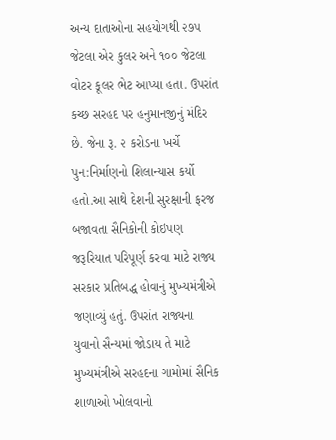અન્ય દાતાઓના સહયોગથી ૨૭૫ જેટલા એર કુલર અને ૧૦૦ જેટલા વોટર કૂલર ભેટ આપ્યા હતા. ઉપરાંત કચ્છ સરહદ પર હનુમાનજીનું મંદિર છે. જેના રૂ. ૨ કરોડના ખર્ચે પુન:નિર્માણનો શિલાન્યાસ કર્યો હતો.આ સાથે દેશની સુરક્ષાની ફરજ બજાવતા સૈનિકોની કોઇપણ જરૂરિયાત પરિપૂર્ણ કરવા માટે રાજ્ય સરકાર પ્રતિબદ્ધ હોવાનું મુખ્યમંત્રીએ જણાવ્યું હતું. ઉપરાંત રાજ્યના યુવાનો સૈન્યમાં જોડાય તે માટે મુખ્યમંત્રીએ સરહદના ગામોમાં સૈનિક શાળાઓ ખોલવાનો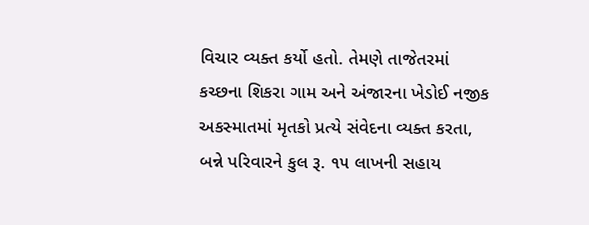વિચાર વ્યક્ત કર્યો હતો. તેમણે તાજેતરમાં કચ્છના શિકરા ગામ અને અંજારના ખેડોઈ નજીક અકસ્માતમાં મૃતકો પ્રત્યે સંવેદના વ્યક્ત કરતા, બન્ને પરિવારને કુલ રૂ. ૧૫ લાખની સહાય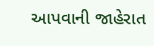આપવાની જાહેરાત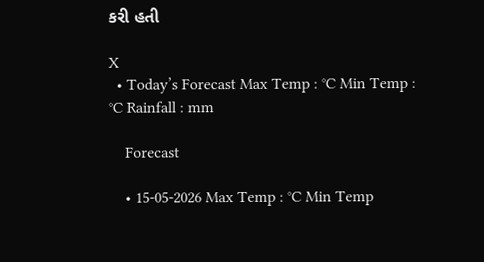કરી હતી

X
  • Today’s Forecast Max Temp : °C Min Temp : °C Rainfall : mm

    Forecast

    • 15-05-2026 Max Temp : °C Min Temp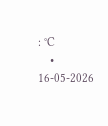: °C
    • 16-05-2026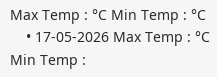Max Temp : °C Min Temp : °C
    • 17-05-2026 Max Temp : °C Min Temp :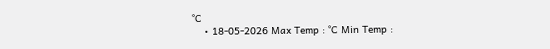°C
    • 18-05-2026 Max Temp : °C Min Temp :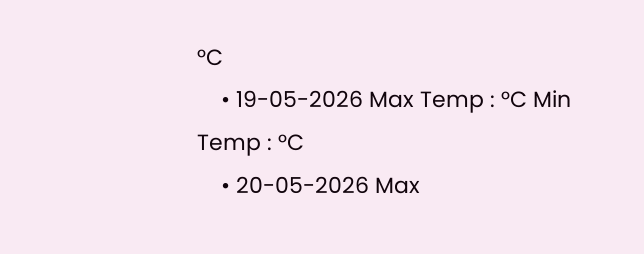°C
    • 19-05-2026 Max Temp : °C Min Temp : °C
    • 20-05-2026 Max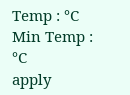Temp : °C Min Temp : °C
apply